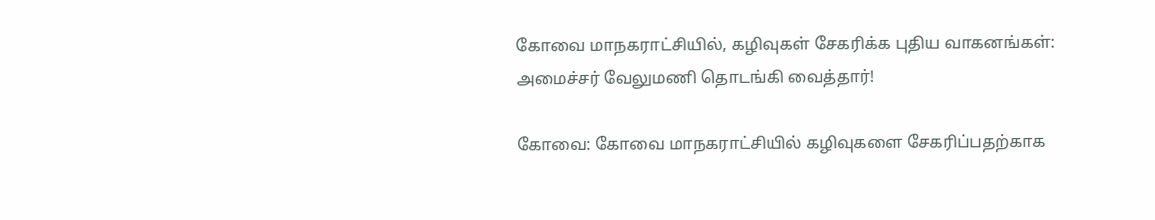கோவை மாநகராட்சியில், கழிவுகள் சேகரிக்க புதிய வாகனங்கள்: அமைச்சர் வேலுமணி தொடங்கி வைத்தார்!

கோவை: கோவை மாநகராட்சியில் கழிவுகளை சேகரிப்பதற்காக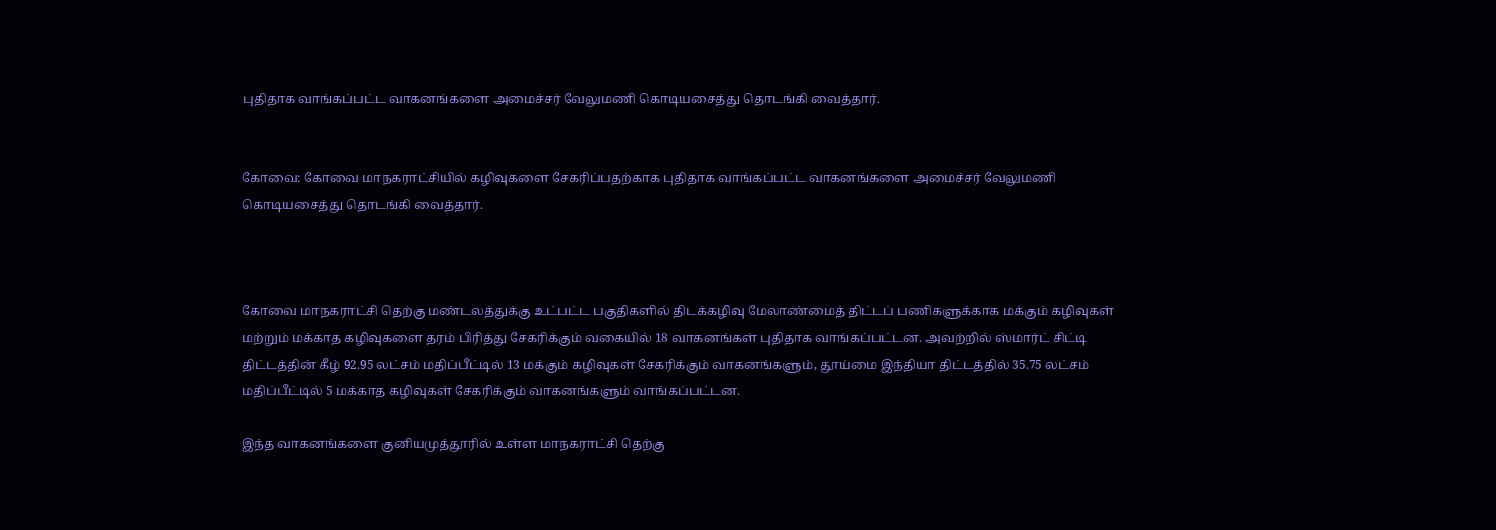புதிதாக வாங்கப்பட்ட வாகனங்களை அமைச்சர் வேலுமணி கொடியசைத்து தொடங்கி வைத்தார்.


கோவை: கோவை மாநகராட்சியில் கழிவுகளை சேகரிப்பதற்காக புதிதாக வாங்கப்பட்ட வாகனங்களை அமைச்சர் வேலுமணி கொடியசைத்து தொடங்கி வைத்தார்.



கோவை மாநகராட்சி தெற்கு மண்டலத்துக்கு உட்பட்ட பகுதிகளில் திடக்கழிவு மேலாண்மைத் திட்டப் பணிகளுக்காக மக்கும் கழிவுகள் மற்றும் மக்காத கழிவுகளை தரம் பிரித்து சேகரிக்கும் வகையில் 18 வாகனங்கள் புதிதாக வாங்கப்பட்டன. அவற்றில் ஸ்மார்ட் சிட்டி திட்டத்தின் கீழ் 92.95 லட்சம் மதிப்பீட்டில் 13 மக்கும் கழிவுகள் சேகரிக்கும் வாகனங்களும், தூய்மை இந்தியா திட்டத்தில் 35.75 லட்சம் மதிப்பீட்டில் 5 மக்காத கழிவுகள் சேகரிக்கும் வாகனங்களும் வாங்கப்பட்டன.

இந்த வாகனங்களை குனியமுத்தூரில் உள்ள மாநகராட்சி தெற்கு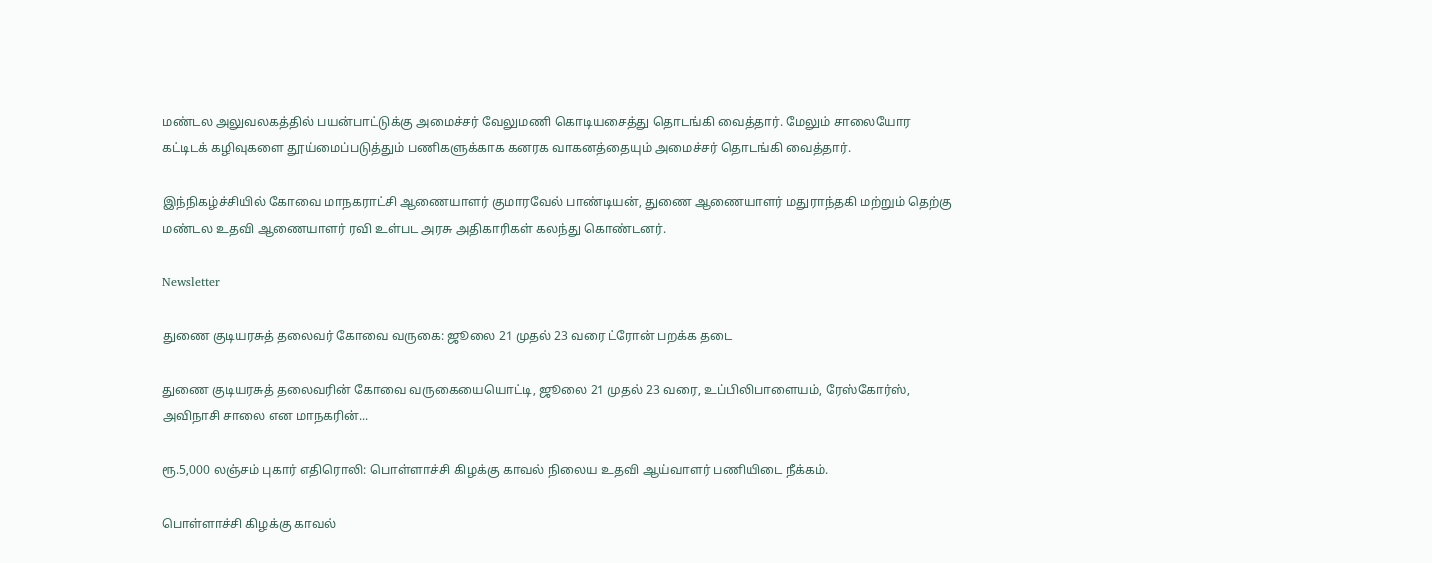மண்டல அலுவலகத்தில் பயன்பாட்டுக்கு அமைச்சர் வேலுமணி கொடியசைத்து தொடங்கி வைத்தார்‌. மேலும் சாலையோர கட்டிடக் கழிவுகளை தூய்மைப்படுத்தும் பணிகளுக்காக கனரக வாகனத்தையும் அமைச்சர் தொடங்கி வைத்தார்.

இந்நிகழ்ச்சியில் கோவை மாநகராட்சி ஆணையாளர் குமாரவேல் பாண்டியன், துணை ஆணையாளர் மதுராந்தகி மற்றும் தெற்கு மண்டல உதவி ஆணையாளர் ரவி உள்பட அரசு அதிகாரிகள் கலந்து கொண்டனர்.

Newsletter

துணை குடியரசுத் தலைவர் கோவை வருகை: ஜூலை 21 முதல் 23 வரை ட்ரோன் பறக்க தடை

துணை குடியரசுத் தலைவரின் கோவை வருகையையொட்டி, ஜூலை 21 முதல் 23 வரை, உப்பிலிபாளையம், ரேஸ்கோர்ஸ், அவிநாசி சாலை என மாநகரின்...

ரூ.5,000 லஞ்சம் புகார் எதிரொலி: பொள்ளாச்சி கிழக்கு காவல் நிலைய உதவி ஆய்வாளர் பணியிடை நீக்கம்.

பொள்ளாச்சி கிழக்கு காவல்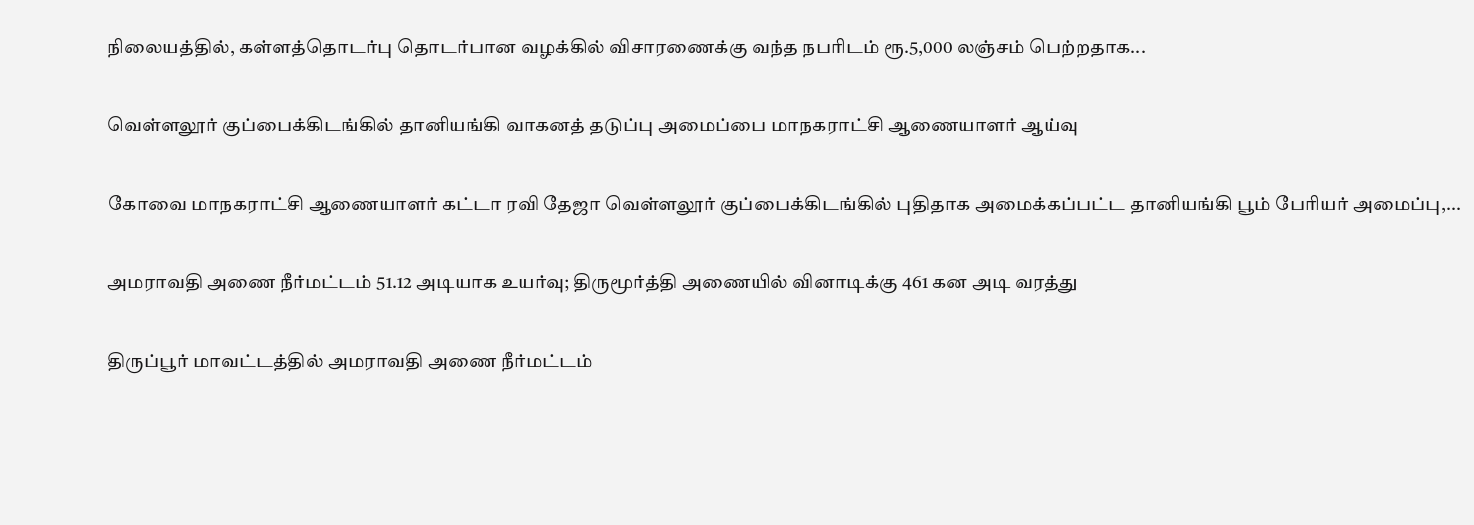நிலையத்தில், கள்ளத்தொடர்பு தொடர்பான வழக்கில் விசாரணைக்கு வந்த நபரிடம் ரூ.5,000 லஞ்சம் பெற்றதாக...

வெள்ளலூர் குப்பைக்கிடங்கில் தானியங்கி வாகனத் தடுப்பு அமைப்பை மாநகராட்சி ஆணையாளர் ஆய்வு

கோவை மாநகராட்சி ஆணையாளர் கட்டா ரவி தேஜா வெள்ளலூர் குப்பைக்கிடங்கில் புதிதாக அமைக்கப்பட்ட தானியங்கி பூம் பேரியர் அமைப்பு,...

அமராவதி அணை நீர்மட்டம் 51.12 அடியாக உயர்வு; திருமூர்த்தி அணையில் வினாடிக்கு 461 கன அடி வரத்து

திருப்பூர் மாவட்டத்தில் அமராவதி அணை நீர்மட்டம்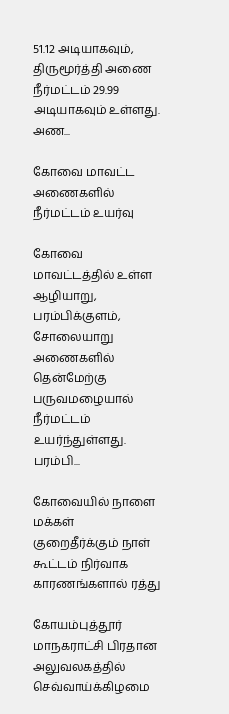51.12 அடியாகவும், திருமூர்த்தி அணை நீர்மட்டம் 29.99 அடியாகவும் உள்ளது. அண...

கோவை மாவட்ட அணைகளில் நீர்மட்டம் உயர்வு

கோவை மாவட்டத்தில் உள்ள ஆழியாறு, பரம்பிக்குளம், சோலையாறு அணைகளில் தென்மேற்கு பருவமழையால் நீர்மட்டம் உயர்ந்துள்ளது. பரம்பி...

கோவையில் நாளை மக்கள் குறைதீர்க்கும் நாள் கூட்டம் நிர்வாக காரணங்களால் ரத்து

கோயம்புத்தூர் மாநகராட்சி பிரதான அலுவலகத்தில் செவ்வாய்க்கிழமை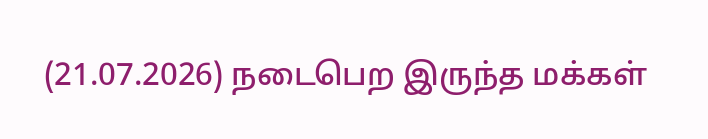(21.07.2026) நடைபெற இருந்த மக்கள்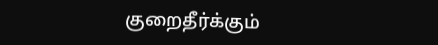குறைதீர்க்கும்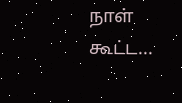நாள் கூட்ட...